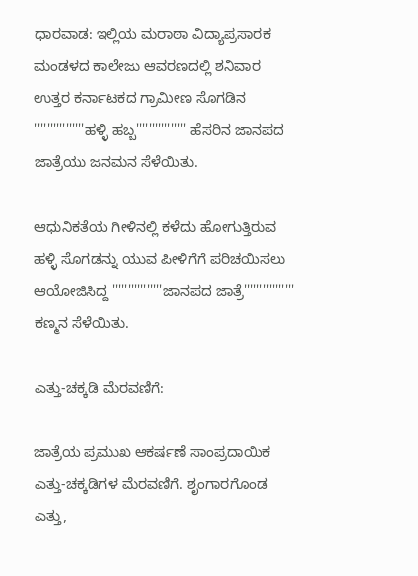ಧಾರವಾಡ: ಇಲ್ಲಿಯ ಮರಾಠಾ ವಿದ್ಯಾಪ್ರಸಾರಕ ಮಂಡಳದ ಕಾಲೇಜು ಆವರಣದಲ್ಲಿ ಶನಿವಾರ ಉತ್ತರ ಕರ್ನಾಟಕದ ಗ್ರಾಮೀಣ ಸೊಗಡಿನ ''''''''''''''''ಹಳ್ಳಿ ಹಬ್ಬ'''''''''''''''' ಹೆಸರಿನ ಜಾನಪದ ಜಾತ್ರೆಯು ಜನಮನ ಸೆಳೆಯಿತು.

ಆಧುನಿಕತೆಯ ಗೀಳಿನಲ್ಲಿ ಕಳೆದು ಹೋಗುತ್ತಿರುವ ಹಳ್ಳಿ ಸೊಗಡನ್ನು ಯುವ ಪೀಳಿಗೆಗೆ ಪರಿಚಯಿಸಲು ಆಯೋಜಿಸಿದ್ದ ''''''''''''''''ಜಾನಪದ ಜಾತ್ರೆ'''''''''''''''' ಕಣ್ಮನ ಸೆಳೆಯಿತು.

ಎತ್ತು-ಚಕ್ಕಡಿ ಮೆರವಣಿಗೆ:

ಜಾತ್ರೆಯ ಪ್ರಮುಖ ಆಕರ್ಷಣೆ ಸಾಂಪ್ರದಾಯಿಕ ಎತ್ತು-ಚಕ್ಕಡಿಗಳ ಮೆರವಣಿಗೆ. ಶೃಂಗಾರಗೊಂಡ ಎತ್ತು,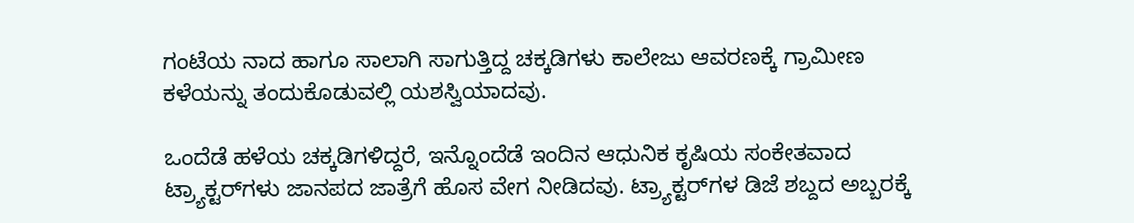ಗಂಟೆಯ ನಾದ ಹಾಗೂ ಸಾಲಾಗಿ ಸಾಗುತ್ತಿದ್ದ ಚಕ್ಕಡಿಗಳು ಕಾಲೇಜು ಆವರಣಕ್ಕೆ ಗ್ರಾಮೀಣ ಕಳೆಯನ್ನು ತಂದುಕೊಡುವಲ್ಲಿ ಯಶಸ್ವಿಯಾದವು.

ಒಂದೆಡೆ ಹಳೆಯ ಚಕ್ಕಡಿಗಳಿದ್ದರೆ, ಇನ್ನೊಂದೆಡೆ ಇಂದಿನ ಆಧುನಿಕ ಕೃಷಿಯ ಸಂಕೇತವಾದ ಟ್ರ್ಯಾಕ್ಟರ್‌ಗಳು ಜಾನಪದ ಜಾತ್ರೆಗೆ ಹೊಸ ವೇಗ ನೀಡಿದವು. ಟ್ರ್ಯಾಕ್ಟರ್‌ಗಳ ಡಿಜೆ ಶಬ್ದದ ಅಬ್ಬರಕ್ಕೆ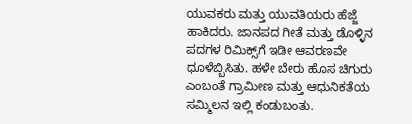ಯುವಕರು ಮತ್ತು ಯುವತಿಯರು ಹೆಜ್ಜೆ ಹಾಕಿದರು. ಜಾನಪದ ಗೀತೆ ಮತ್ತು ಡೊಳ್ಳಿನ ಪದಗಳ ರಿಮಿಕ್ಸ್‌ಗೆ ಇಡೀ ಆವರಣವೇ ಧೂಳೆಬ್ಬಿಸಿತು. ಹಳೇ ಬೇರು ಹೊಸ ಚಿಗುರು ಎಂಬಂತೆ ಗ್ರಾಮೀಣ ಮತ್ತು ಆಧುನಿಕತೆಯ ಸಮ್ಮಿಲನ ಇಲ್ಲಿ ಕಂಡುಬಂತು.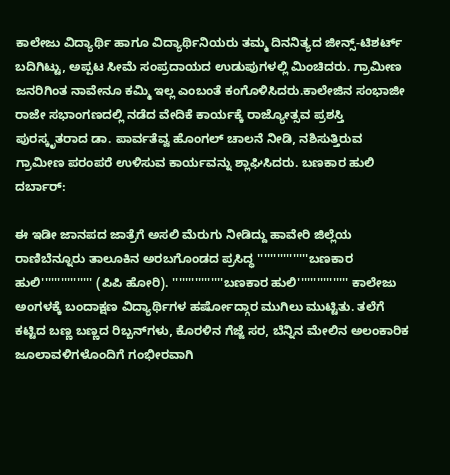ಕಾಲೇಜು ವಿದ್ಯಾರ್ಥಿ ಹಾಗೂ ವಿದ್ಯಾರ್ಥಿನಿಯರು ತಮ್ಮ ದಿನನಿತ್ಯದ ಜೀನ್ಸ್-ಟಿಶರ್ಟ್ ಬದಿಗಿಟ್ಟು, ಅಪ್ಪಟ ಸೀಮೆ ಸಂಪ್ರದಾಯದ ಉಡುಪುಗಳಲ್ಲಿ ಮಿಂಚಿದರು. ಗ್ರಾಮೀಣ ಜನರಿಗಿಂತ ನಾವೇನೂ ಕಮ್ಮಿ ಇಲ್ಲ ಎಂಬಂತೆ ಕಂಗೊಳಿಸಿದರು.ಕಾಲೇಜಿನ ಸಂಭಾಜೀ ರಾಜೇ ಸಭಾಂಗಣದಲ್ಲಿ ನಡೆದ ವೇದಿಕೆ ಕಾರ್ಯಕ್ಕೆ ರಾಜ್ಯೋತ್ಸವ ಪ್ರಶಸ್ತಿ ಪುರಸ್ಕೃತರಾದ ಡಾ. ಪಾರ್ವತೆವ್ವ ಹೊಂಗಲ್ ಚಾಲನೆ ನೀಡಿ, ನಶಿಸುತ್ತಿರುವ ಗ್ರಾಮೀಣ ಪರಂಪರೆ ಉಳಿಸುವ ಕಾರ್ಯವನ್ನು ಶ್ಲಾಘಿಸಿದರು. ಬಣಕಾರ ಹುಲಿ ದರ್ಬಾರ್:

ಈ ಇಡೀ ಜಾನಪದ ಜಾತ್ರೆಗೆ ಅಸಲಿ ಮೆರುಗು ನೀಡಿದ್ದು ಹಾವೇರಿ ಜಿಲ್ಲೆಯ ರಾಣಿಬೆನ್ನೂರು ತಾಲೂಕಿನ ಅರಬಗೊಂಡದ ಪ್ರಸಿದ್ಧ ''''''''''''''''ಬಣಕಾರ ಹುಲಿ'''''''''''''''' (ಪಿಪಿ ಹೋರಿ). ''''''''''''''''ಬಣಕಾರ ಹುಲಿ'''''''''''''''' ಕಾಲೇಜು ಅಂಗಳಕ್ಕೆ ಬಂದಾಕ್ಷಣ ವಿದ್ಯಾರ್ಥಿಗಳ ಹರ್ಷೋದ್ಗಾರ ಮುಗಿಲು ಮುಟ್ಟಿತು. ತಲೆಗೆ ಕಟ್ಟಿದ ಬಣ್ಣ ಬಣ್ಣದ ರಿಬ್ಬನ್‌ಗಳು, ಕೊರಳಿನ ಗೆಜ್ಜೆ ಸರ, ಬೆನ್ನಿನ ಮೇಲಿನ ಅಲಂಕಾರಿಕ ಜೂಲಾವಳಿಗಳೊಂದಿಗೆ ಗಂಭೀರವಾಗಿ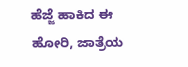ಹೆಜ್ಜೆ ಹಾಕಿದ ಈ ಹೋರಿ, ಜಾತ್ರೆಯ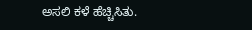ಅಸಲಿ ಕಳೆ ಹೆಚ್ಚಿಸಿತು.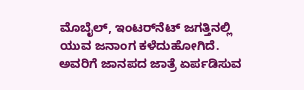ಮೊಬೈಲ್, ಇಂಟರ್‌ನೆಟ್‌ ಜಗತ್ತಿನಲ್ಲಿ ಯುವ ಜನಾಂಗ ಕಳೆದುಹೋಗಿದೆ. ಅವರಿಗೆ ಜಾನಪದ ಜಾತ್ರೆ ಏರ್ಪಡಿಸುವ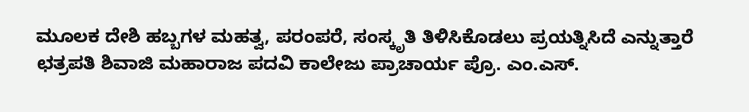ಮೂಲಕ ದೇಶಿ ಹಬ್ಬಗಳ ಮಹತ್ವ, ಪರಂಪರೆ, ಸಂಸ್ಕೃತಿ ತಿಳಿಸಿಕೊಡಲು ಪ್ರಯತ್ನಿಸಿದೆ ಎನ್ನುತ್ತಾರೆ ಛತ್ರಪತಿ ಶಿವಾಜಿ ಮಹಾರಾಜ ಪದವಿ ಕಾಲೇಜು ಪ್ರಾಚಾರ್ಯ ಪ್ರೊ. ಎಂ.ಎಸ್.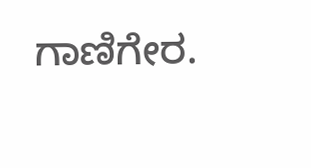ಗಾಣಿಗೇರ.